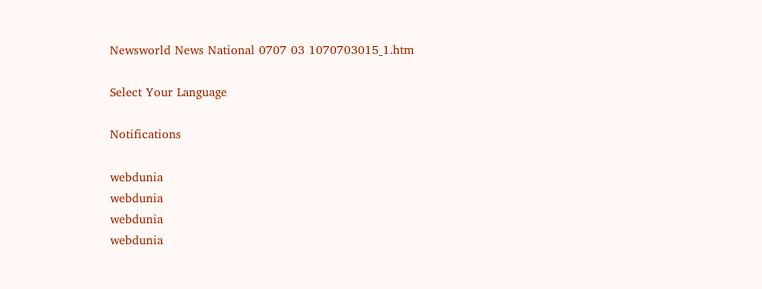Newsworld News National 0707 03 1070703015_1.htm

Select Your Language

Notifications

webdunia
webdunia
webdunia
webdunia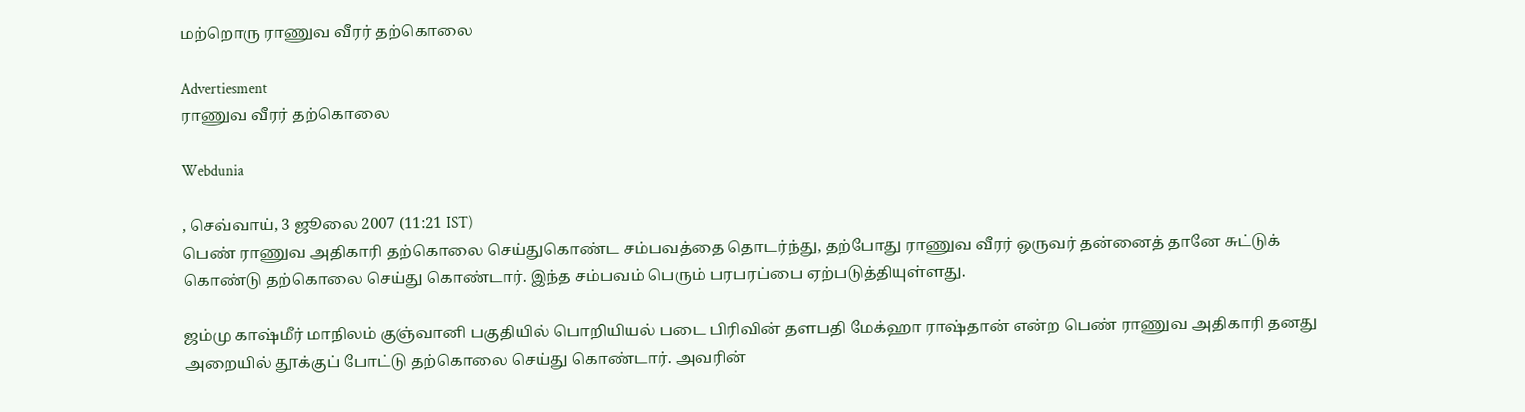மற்றொரு ராணுவ வீரர் தற்கொலை

Advertiesment
ராணுவ வீரர் தற்கொலை

Webdunia

, செவ்வாய், 3 ஜூலை 2007 (11:21 IST)
பெண் ராணுவ அதிகாரி தற்கொலை செய்துகொண்ட சம்பவத்தை தொடர்ந்து, தற்போது ராணுவ வீரர் ஒருவர் தன்னைத் தானே சுட்டுக் கொண்டு தற்கொலை செய்து கொண்டார். இந்த சம்பவம் பெரும் பரபரப்பை ஏற்படுத்தியுள்ளது.

ஜம்மு காஷ்மீர் மாநிலம் குஞ்வானி பகுதியில் பொறியியல் படை பிரிவின் தளபதி மேக்ஹா ராஷ்தான் என்ற பெண் ராணுவ அதிகாரி தனது அறையில் தூக்குப் போட்டு தற்கொலை செய்து கொண்டார். அவரின்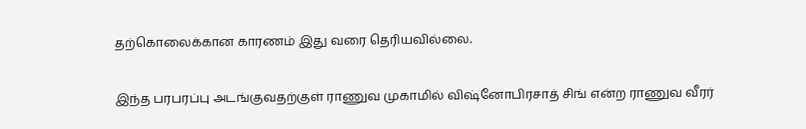தற்கொலைக்கான காரணம் இது வரை தெரியவில்லை.

இந்த பரபரப்பு அடங்குவதற்குள் ராணுவ முகாமில் விஷ்னோபிரசாத் சிங் என்ற ராணுவ வீரர்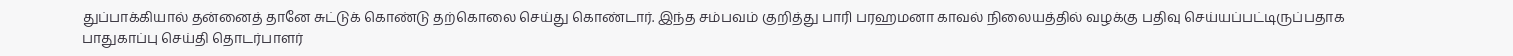துப்பாக்கியால் தன்னைத் தானே சுட்டுக் கொண்டு தற்கொலை செய்து கொண்டார். இந்த சம்பவம் குறித்து பாரி பரஹமனா காவல் நிலையத்தில் வழக்கு பதிவு செய்யப்பட்டிருப்பதாக பாதுகாப்பு செய்தி தொடர்பாளர்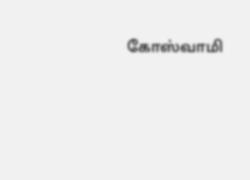கோஸ்வாமி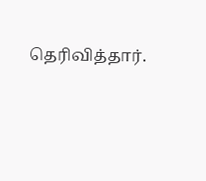தெரிவித்தார்.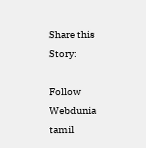Share this Story:

Follow Webdunia tamil